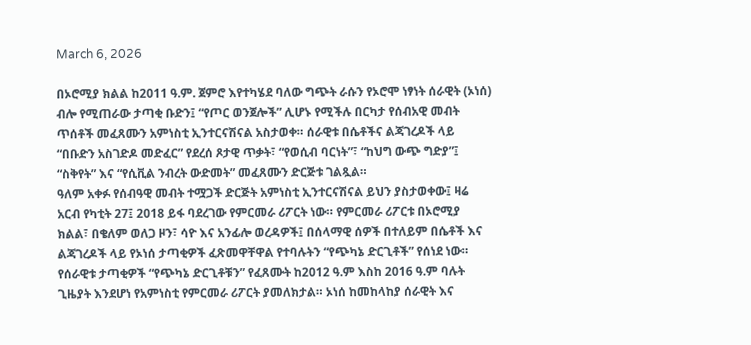March 6, 2026

በኦሮሚያ ክልል ከ2011 ዓ.ም. ጀምሮ እየተካሄደ ባለው ግጭት ራሱን የኦሮሞ ነፃነት ሰራዊት (ኦነሰ) ብሎ የሚጠራው ታጣቂ ቡድን፤ “የጦር ወንጀሎች” ሊሆኑ የሚችሉ በርካታ የሰብአዊ መብት ጥሰቶች መፈጸሙን አምነስቲ ኢንተርናሽናል አስታወቀ። ሰራዊቱ በሴቶችና ልጃገረዶች ላይ “በቡድን አስገድዶ መድፈር” የደረሰ ጾታዊ ጥቃት፣ “የወሲብ ባርነት”፣ “ከህግ ውጭ ግድያ”፤ “ስቅየት” እና “የሲቪል ንብረት ውድመት” መፈጸሙን ድርጅቱ ገልጿል።
ዓለም አቀፉ የሰብዓዊ መብት ተሟጋች ድርጅት አምነስቲ ኢንተርናሽናል ይህን ያስታወቀው፤ ዛሬ አርብ የካቲት 27፤ 2018 ይፋ ባደረገው የምርመራ ሪፖርት ነው። የምርመራ ሪፖርቱ በኦሮሚያ ክልል፣ በቄለም ወለጋ ዞን፣ ሳዮ እና አንፊሎ ወረዳዎች፤ በሰላማዊ ሰዎች በተለይም በሴቶች እና ልጃገረዶች ላይ የኦነሰ ታጣቂዎች ፈጽመዋቸዋል የተባሉትን “የጭካኔ ድርጊቶች” የሰነደ ነው።
የሰራዊቱ ታጣቂዎች “የጭካኔ ድርጊቶቹን” የፈጸሙት ከ2012 ዓ.ም እስከ 2016 ዓ.ም ባሉት ጊዜያት እንደሆነ የአምነስቲ የምርመራ ሪፖርት ያመለክታል። ኦነሰ ከመከላከያ ሰራዊት እና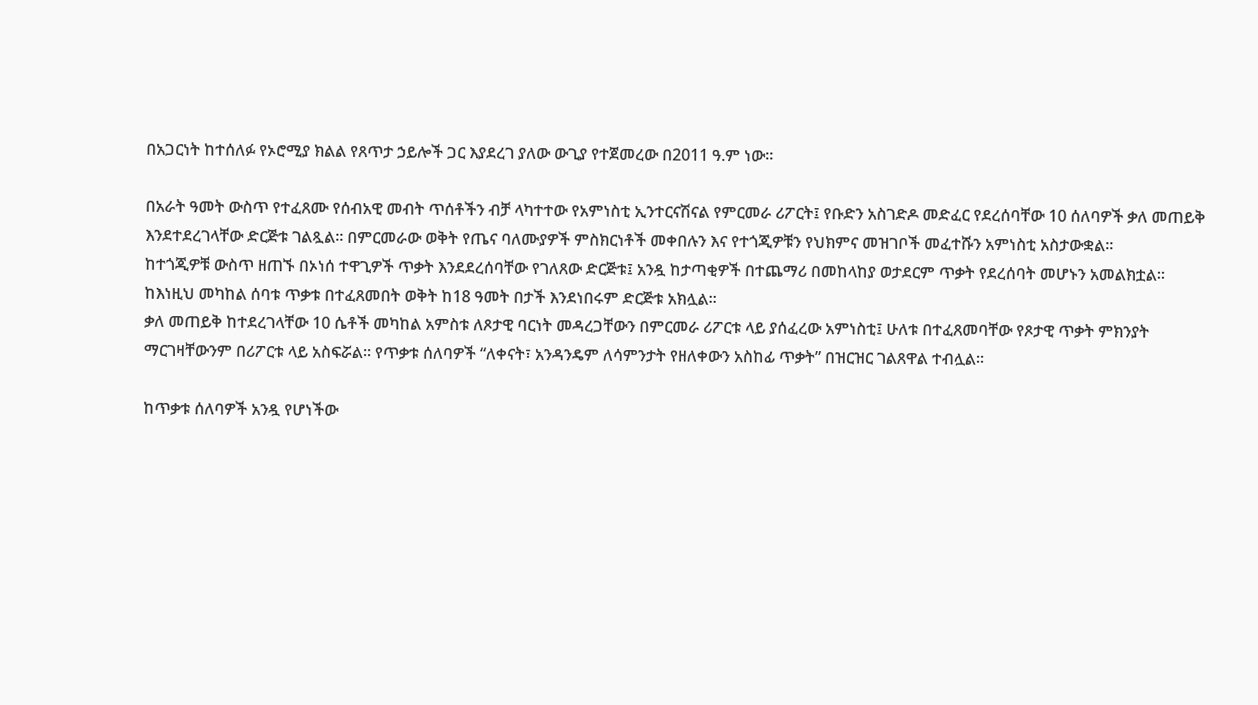በአጋርነት ከተሰለፉ የኦሮሚያ ክልል የጸጥታ ኃይሎች ጋር እያደረገ ያለው ውጊያ የተጀመረው በ2011 ዓ.ም ነው።

በአራት ዓመት ውስጥ የተፈጸሙ የሰብአዊ መብት ጥሰቶችን ብቻ ላካተተው የአምነስቲ ኢንተርናሽናል የምርመራ ሪፖርት፤ የቡድን አስገድዶ መድፈር የደረሰባቸው 10 ሰለባዎች ቃለ መጠይቅ እንደተደረገላቸው ድርጅቱ ገልጿል። በምርመራው ወቅት የጤና ባለሙያዎች ምስክርነቶች መቀበሉን እና የተጎጂዎቹን የህክምና መዝገቦች መፈተሹን አምነስቲ አስታውቋል።
ከተጎጂዎቹ ውስጥ ዘጠኙ በኦነሰ ተዋጊዎች ጥቃት እንደደረሰባቸው የገለጸው ድርጅቱ፤ አንዷ ከታጣቂዎች በተጨማሪ በመከላከያ ወታደርም ጥቃት የደረሰባት መሆኑን አመልክቷል። ከእነዚህ መካከል ሰባቱ ጥቃቱ በተፈጸመበት ወቅት ከ18 ዓመት በታች እንደነበሩም ድርጅቱ አክሏል።
ቃለ መጠይቅ ከተደረገላቸው 10 ሴቶች መካከል አምስቱ ለጾታዊ ባርነት መዳረጋቸውን በምርመራ ሪፖርቱ ላይ ያሰፈረው አምነስቲ፤ ሁለቱ በተፈጸመባቸው የጾታዊ ጥቃት ምክንያት ማርገዛቸውንም በሪፖርቱ ላይ አስፍሯል። የጥቃቱ ሰለባዎች “ለቀናት፣ አንዳንዴም ለሳምንታት የዘለቀውን አስከፊ ጥቃት” በዝርዝር ገልጸዋል ተብሏል።

ከጥቃቱ ሰለባዎች አንዷ የሆነችው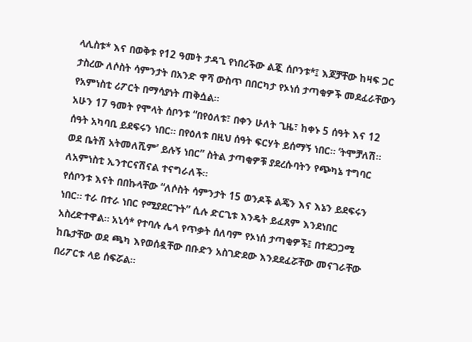ላሊስቱ* እና በወቅቱ የ12 ዓመት ታዳጊ የነበረችው ልጇ ሰቦንቱ*፤ እጆቻቸው ከዛፍ ጋር ታስረው ለሶስት ሳምንታት በአንድ ዋሻ ውስጥ በበርካታ የኦነሰ ታጣቂዎች መደፈራቸውን የአምነስቲ ሪፖርት በማሳያነት ጠቅሷል።
አሁን 17 ዓመት የሞላት ሰቦንቱ “በየዕለቱ፣ በቀን ሁለት ጊዜ፣ ከቀኑ 5 ሰዓት እና 12 ሰዓት አካባቢ ይደፍሩን ነበር። በየዕለቱ በዚህ ሰዓት ፍርሃት ይሰማኝ ነበር። ‘ትሞቻለሽ። ወደ ቤትሽ አትመለሺም’ ይሉኝ ነበር” ስትል ታጣቂዎቹ ያደረሱባትን የጭካኔ ተግባር ለአምነስቲ ኢንተርናሽናል ተናግራለች።
የሰቦንቱ እናት በበኩላቸው “ለሶስት ሳምንታት 15 ወንዶች ልጄን እና እኔን ይደፍሩን ነበር። ተራ በተራ ነበር የሚያደርጉት” ሲሉ ድርጊቱ እንዴት ይፈጸም እንደነበር አስረድተዋል። አኒሳ* የተባሉ ሌላ የጥቃት ሰለባም የኦነሰ ታጣቂዎች፤ በተደጋጋሚ ከቤታቸው ወደ ጫካ እየወሰዷቸው በቡድን አስገድደው እንደደፈሯቸው መናገራቸው በሪፖርቱ ላይ ሰፍሯል።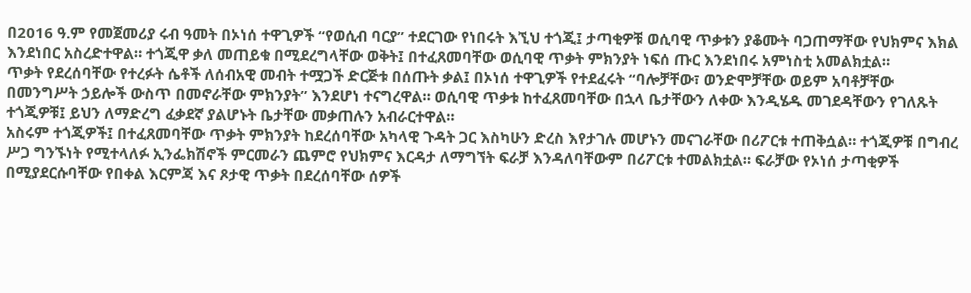በ2016 ዓ.ም የመጀመሪያ ሩብ ዓመት በኦነሰ ተዋጊዎች “የወሲብ ባርያ” ተደርገው የነበሩት እኚህ ተጎጂ፤ ታጣቂዎቹ ወሲባዊ ጥቃቱን ያቆሙት ባጋጠማቸው የህክምና እክል እንደነበር አስረድተዋል። ተጎጂዋ ቃለ መጠይቁ በሚደረግላቸው ወቅት፤ በተፈጸመባቸው ወሲባዊ ጥቃት ምክንያት ነፍሰ ጡር እንደነበሩ አምነስቲ አመልክቷል።
ጥቃት የደረሰባቸው የተረፉት ሴቶች ለሰብአዊ መብት ተሟጋች ድርጅቱ በሰጡት ቃል፤ በኦነሰ ተዋጊዎች የተደፈሩት “ባሎቻቸው፣ ወንድሞቻቸው ወይም አባቶቻቸው በመንግሥት ኃይሎች ውስጥ በመኖራቸው ምክንያት” እንደሆነ ተናግረዋል። ወሲባዊ ጥቃቱ ከተፈጸመባቸው በኋላ ቤታቸውን ለቀው እንዲሄዱ መገደዳቸውን የገለጹት ተጎጂዎቹ፤ ይህን ለማድረግ ፈቃደኛ ያልሆኑት ቤታቸው መቃጠሉን አብራርተዋል።
አስሩም ተጎጂዎች፤ በተፈጸመባቸው ጥቃት ምክንያት ከደረሰባቸው አካላዊ ጉዳት ጋር እስካሁን ድረስ እየታገሉ መሆኑን መናገራቸው በሪፖርቱ ተጠቅሷል። ተጎጂዎቹ በግብረ ሥጋ ግንኙነት የሚተላለፉ ኢንፌክሽኖች ምርመራን ጨምሮ የህክምና እርዳታ ለማግኘት ፍራቻ እንዳለባቸውም በሪፖርቱ ተመልክቷል። ፍራቻው የኦነሰ ታጣቂዎች በሚያደርሱባቸው የበቀል እርምጃ እና ጾታዊ ጥቃት በደረሰባቸው ሰዎች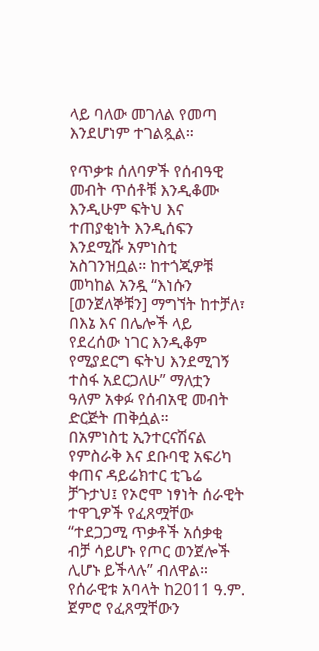ላይ ባለው መገለል የመጣ እንደሆነም ተገልጿል።

የጥቃቱ ሰለባዎች የሰብዓዊ መብት ጥሰቶቹ እንዲቆሙ እንዲሁም ፍትህ እና ተጠያቂነት እንዲሰፍን እንደሚሹ አምነስቲ አስገንዝቧል። ከተጎጂዎቹ መካከል አንዷ “እነሱን [ወንጀለኞቹን] ማግኘት ከተቻለ፣ በእኔ እና በሌሎች ላይ የደረሰው ነገር እንዲቆም የሚያደርግ ፍትህ እንደሚገኝ ተስፋ አደርጋለሁ” ማለቷን ዓለም አቀፉ የሰብአዊ መብት ድርጅት ጠቅሷል።
በአምነስቲ ኢንተርናሽናል የምስራቅ እና ደቡባዊ አፍሪካ ቀጠና ዳይሬክተር ቲጌሬ ቻጉታህ፤ የኦሮሞ ነፃነት ሰራዊት ተዋጊዎች የፈጸሟቸው “ተደጋጋሚ ጥቃቶች አሰቃቂ ብቻ ሳይሆኑ የጦር ወንጀሎች ሊሆኑ ይችላሉ” ብለዋል። የሰራዊቱ አባላት ከ2011 ዓ.ም. ጀምሮ የፈጸሟቸውን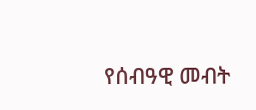የሰብዓዊ መብት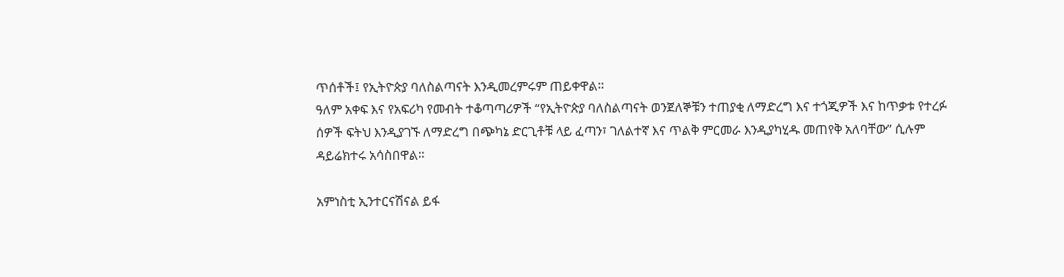ጥሰቶች፤ የኢትዮጵያ ባለስልጣናት እንዲመረምሩም ጠይቀዋል።
ዓለም አቀፍ እና የአፍሪካ የመብት ተቆጣጣሪዎች “የኢትዮጵያ ባለስልጣናት ወንጀለኞቹን ተጠያቂ ለማድረግ እና ተጎጂዎች እና ከጥቃቱ የተረፉ ሰዎች ፍትህ እንዲያገኙ ለማድረግ በጭካኔ ድርጊቶቹ ላይ ፈጣን፣ ገለልተኛ እና ጥልቅ ምርመራ እንዲያካሂዱ መጠየቅ አለባቸው” ሲሉም ዳይሬክተሩ አሳስበዋል።

አምነስቲ ኢንተርናሽናል ይፋ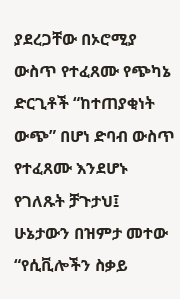ያደረጋቸው በኦሮሚያ ውስጥ የተፈጸሙ የጭካኔ ድርጊቶች “ከተጠያቂነት ውጭ” በሆነ ድባብ ውስጥ የተፈጸሙ እንደሆኑ የገለጹት ቻጉታህ፤ ሁኔታውን በዝምታ መተው “የሲቪሎችን ስቃይ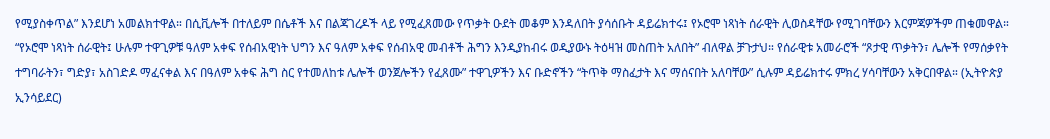የሚያስቀጥል” እንደሆነ አመልክተዋል። በሲቪሎች በተለይም በሴቶች እና በልጃገረዶች ላይ የሚፈጸመው የጥቃት ዑደት መቆም እንዳለበት ያሳሰቡት ዳይሬክተሩ፤ የኦሮሞ ነጻነት ሰራዊት ሊወስዳቸው የሚገባቸውን እርምጃዎችም ጠቁመዋል።
“የኦሮሞ ነጻነት ሰራዊት፤ ሁሉም ተዋጊዎቹ ዓለም አቀፍ የሰብአዊነት ህግን እና ዓለም አቀፍ የሰብአዊ መብቶች ሕግን እንዲያከብሩ ወዲያውኑ ትዕዛዝ መስጠት አለበት” ብለዋል ቻጉታህ። የሰራዊቱ አመራሮች “ጾታዊ ጥቃትን፣ ሌሎች የማሰቃየት ተግባራትን፣ ግድያ፣ አስገድዶ ማፈናቀል እና በዓለም አቀፍ ሕግ ስር የተመለከቱ ሌሎች ወንጀሎችን የፈጸሙ” ተዋጊዎችን እና ቡድኖችን “ትጥቅ ማስፈታት እና ማሰናበት አለባቸው” ሲሉም ዳይሬክተሩ ምክረ ሃሳባቸውን አቅርበዋል። (ኢትዮጵያ ኢንሳይደር)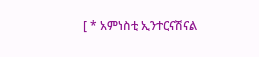[ * አምነስቲ ኢንተርናሽናል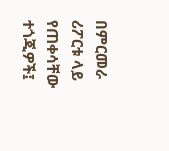በምርመራ ሪፖርቱ ላይ የጠቀሳቸው ተጎጂዎች፤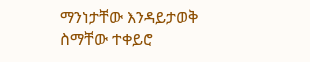ማንነታቸው እንዳይታወቅ ስማቸው ተቀይሮ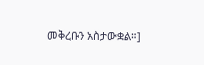መቅረቡን አስታውቋል።]